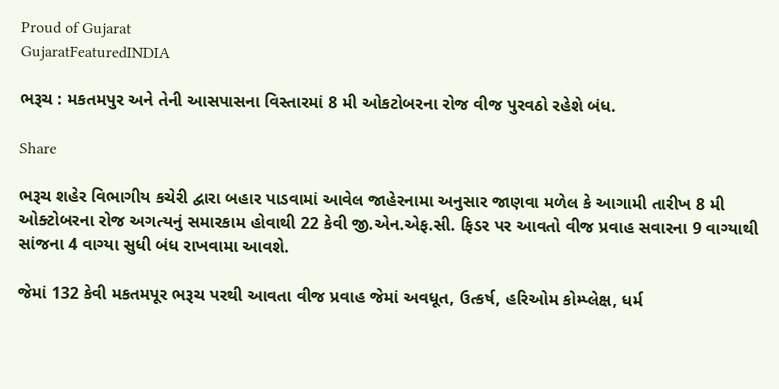Proud of Gujarat
GujaratFeaturedINDIA

ભરૂચ : મકતમપુર અને તેની આસપાસના વિસ્તારમાં 8 મી ઓકટોબરના રોજ વીજ પુરવઠો રહેશે બંધ.

Share

ભરૂચ શહેર વિભાગીય કચેરી દ્વારા બહાર પાડવામાં આવેલ જાહેરનામા અનુસાર જાણવા મળેલ કે આગામી તારીખ 8 મી ઓક્ટોબરના રોજ અગત્યનું સમારકામ હોવાથી 22 કેવી જી.એન.એફ.સી. ફિડર પર આવતો વીજ પ્રવાહ સવારના 9 વાગ્યાથી સાંજના 4 વાગ્યા સુધી બંધ રાખવામા આવશે.

જેમાં 132 કેવી મકતમપૂર ભરૂચ પરથી આવતા વીજ પ્રવાહ જેમાં અવધૂત, ઉત્કર્ષ, હરિઓમ કોમ્પ્લેક્ષ, ધર્મ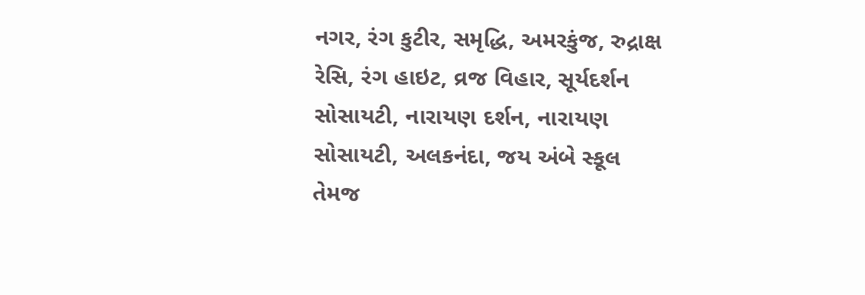નગર, રંગ કુટીર, સમૃદ્ધિ, અમરકુંજ, રુદ્રાક્ષ રેસિ, રંગ હાઇટ, વ્રજ વિહાર, સૂર્યદર્શન સોસાયટી, નારાયણ દર્શન, નારાયણ સોસાયટી, અલકનંદા, જય અંબે સ્કૂલ તેમજ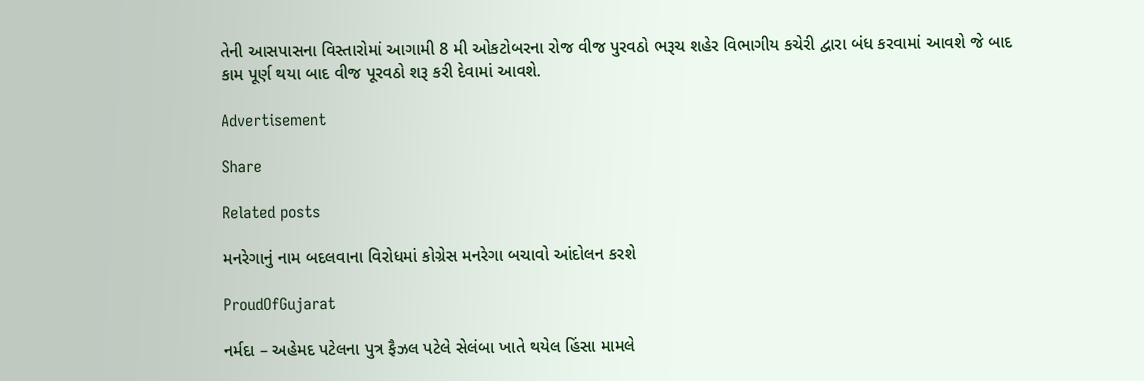તેની આસપાસના વિસ્તારોમાં આગામી 8 મી ઓકટોબરના રોજ વીજ પુરવઠો ભરૂચ શહેર વિભાગીય કચેરી દ્વારા બંધ કરવામાં આવશે જે બાદ કામ પૂર્ણ થયા બાદ વીજ પૂરવઠો શરૂ કરી દેવામાં આવશે.

Advertisement

Share

Related posts

મનરેગાનું નામ બદલવાના વિરોધમાં કોગ્રેસ મનરેગા બચાવો આંદોલન કરશે

ProudOfGujarat

નર્મદા – અહેમદ પટેલના પુત્ર ફૈઝલ પટેલે સેલંબા ખાતે થયેલ હિંસા મામલે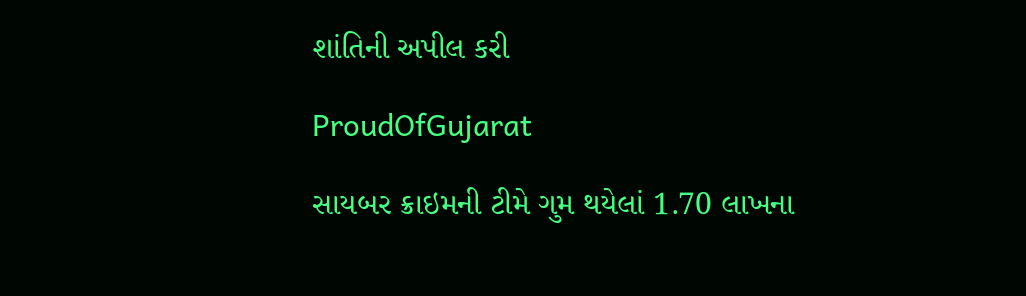શાંતિની અપીલ કરી

ProudOfGujarat

સાયબર ક્રાઇમની ટીમે ગુમ થયેલાં 1.70 લાખના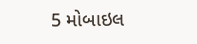5 મોબાઇલ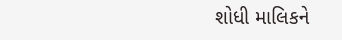શોધી માલિકને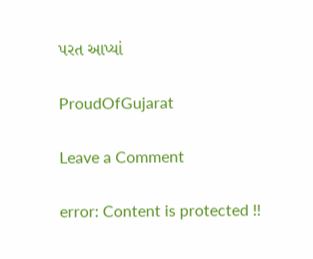પરત આપ્યાં

ProudOfGujarat

Leave a Comment

error: Content is protected !!